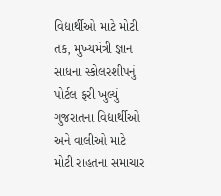વિદ્યાર્થીઓ માટે મોટી તક, મુખ્યમંત્રી જ્ઞાન સાધના સ્કોલરશીપનું પોર્ટલ ફરી ખુલ્યું
ગુજરાતના વિદ્યાર્થીઓ અને વાલીઓ માટે મોટી રાહતના સમાચાર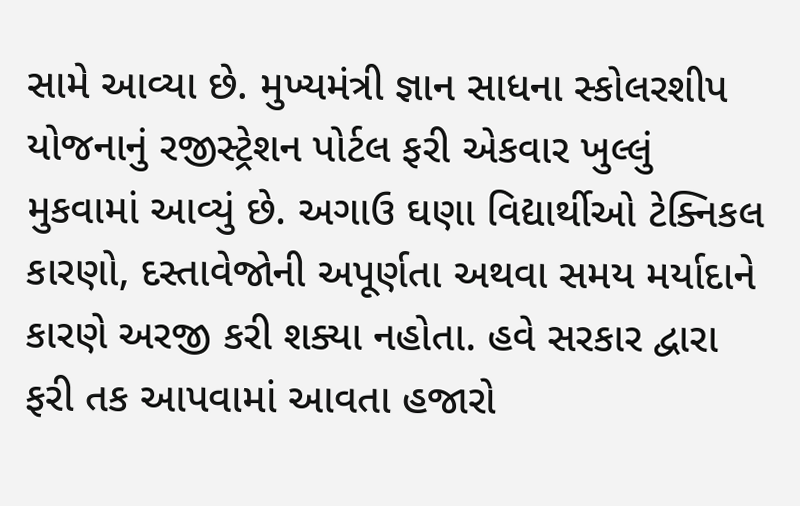સામે આવ્યા છે. મુખ્યમંત્રી જ્ઞાન સાધના સ્કોલરશીપ યોજનાનું રજીસ્ટ્રેશન પોર્ટલ ફરી એકવાર ખુલ્લું મુકવામાં આવ્યું છે. અગાઉ ઘણા વિદ્યાર્થીઓ ટેક્નિકલ કારણો, દસ્તાવેજોની અપૂર્ણતા અથવા સમય મર્યાદાને કારણે અરજી કરી શક્યા નહોતા. હવે સરકાર દ્વારા ફરી તક આપવામાં આવતા હજારો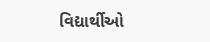વિદ્યાર્થીઓ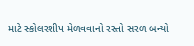માટે સ્કોલરશીપ મેળવવાનો રસ્તો સરળ બન્યો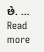છે. … Read more